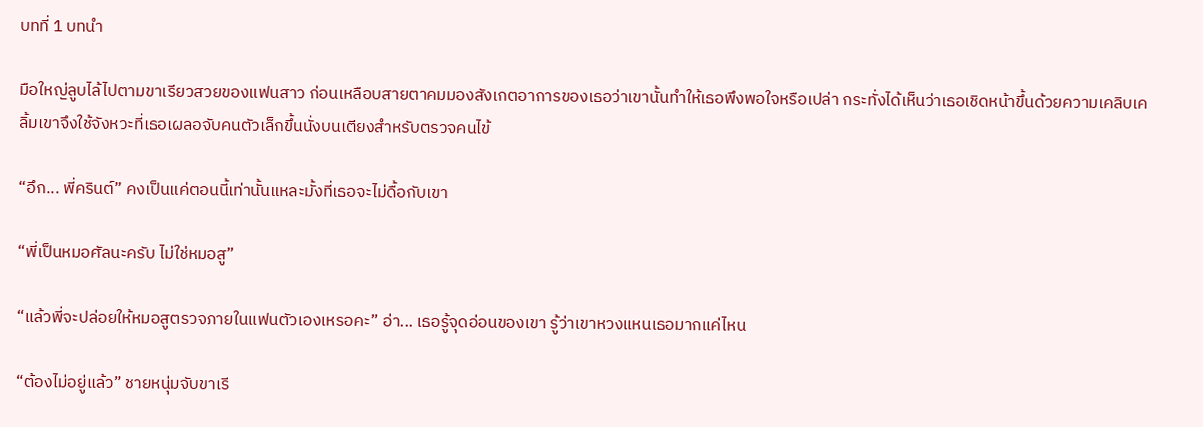บทที่ 1 บทนำ

มือใหญ่ลูบไล้ไปตามขาเรียวสวยของแฟนสาว ก่อนเหลือบสายตาคมมองสังเกตอาการของเธอว่าเขานั้นทำให้เธอพึงพอใจหรือเปล่า กระทั่งได้เห็นว่าเธอเชิดหน้าขึ้นด้วยความเคลิบเคลิ้มเขาจึงใช้จังหวะที่เธอเผลอจับคนตัวเล็กขึ้นนั่งบนเตียงสำหรับตรวจคนไข้

“อึก... พี่ครินต์” คงเป็นแค่ตอนนี้เท่านั้นแหละมั้งที่เธอจะไม่ดื้อกับเขา

“พี่เป็นหมอศัลนะครับ ไม่ใช่หมอสู”

“แล้วพี่จะปล่อยให้หมอสูตรวจภายในแฟนตัวเองเหรอคะ” อ่า... เธอรู้จุดอ่อนของเขา รู้ว่าเขาหวงแหนเธอมากแค่ไหน

“ต้องไม่อยู่แล้ว” ชายหนุ่มจับขาเรี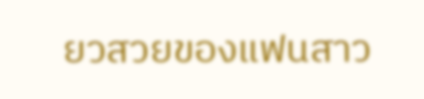ยวสวยของแฟนสาว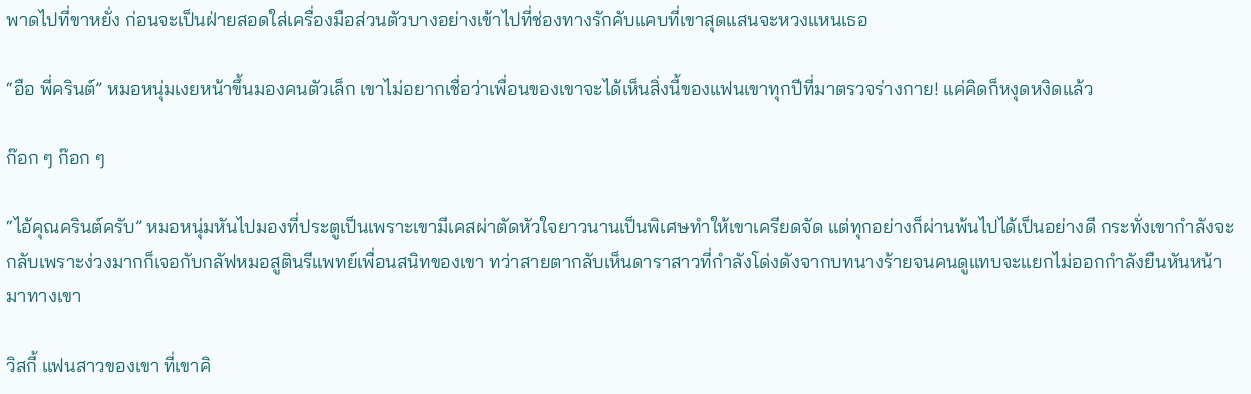พาดไปที่ขาหยั่ง ก่อนจะเป็นฝ่ายสอดใส่เครื่องมือส่วนตัวบางอย่างเข้าไปที่ช่องทางรักคับแคบที่เขาสุดแสนจะหวงแหนเธอ

“อือ พี่ครินต์” หมอหนุ่มเงยหน้าขึ้นมองคนตัวเล็ก เขาไม่อยากเชื่อว่าเพื่อนของเขาจะได้เห็นสิ่งนี้ของแฟนเขาทุกปีที่มาตรวจร่างกาย! แค่คิดก็หงุดหงิดแล้ว

ก๊อก ๆ ก๊อก ๆ

“ไอ้คุณครินต์ครับ” หมอหนุ่มหันไปมองที่ประตูเป็นเพราะเขามีเคสผ่าตัดหัวใจยาวนานเป็นพิเศษทำให้เขาเครียดจัด แต่ทุกอย่างก็ผ่านพ้นไปได้เป็นอย่างดี กระทั่งเขากำลังจะกลับเพราะง่วงมากก็เจอกับกลัฟหมอสูตินรีแพทย์เพื่อนสนิทของเขา ทว่าสายตากลับเห็นดาราสาวที่กำลังโด่งดังจากบทนางร้ายจนคนดูแทบจะแยกไม่ออกกำลังยืนหันหน้ามาทางเขา

วิสกี้ แฟนสาวของเขา ที่เขาคิ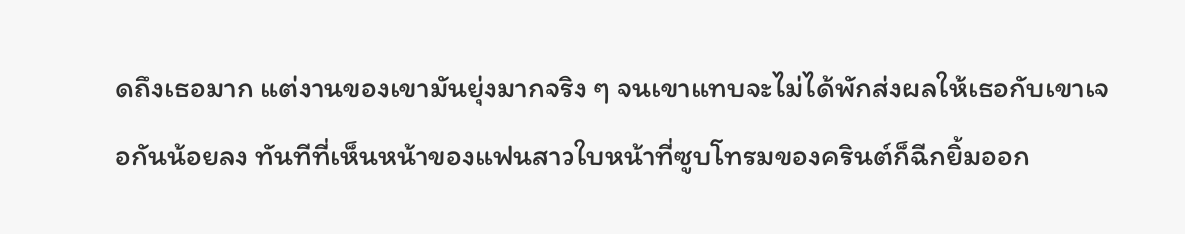ดถึงเธอมาก แต่งานของเขามันยุ่งมากจริง ๆ จนเขาแทบจะไม่ได้พักส่งผลให้เธอกับเขาเจอกันน้อยลง ทันทีที่เห็นหน้าของแฟนสาวใบหน้าที่ซูบโทรมของครินต์ก็ฉีกยิ้มออก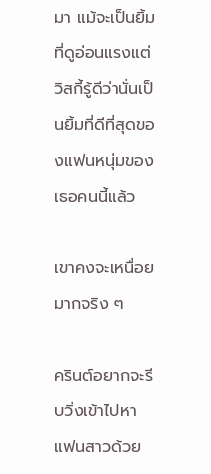มา แม้จะเป็นยิ้มที่ดูอ่อนแรงแต่วิสกี้รู้ดีว่านั่นเป็นยิ้มที่ดีที่สุดของแฟนหนุ่มของเธอคนนี้แล้ว

เขาคงจะเหนื่อยมากจริง ๆ

ครินต์อยากจะรีบวิ่งเข้าไปหาแฟนสาวด้วย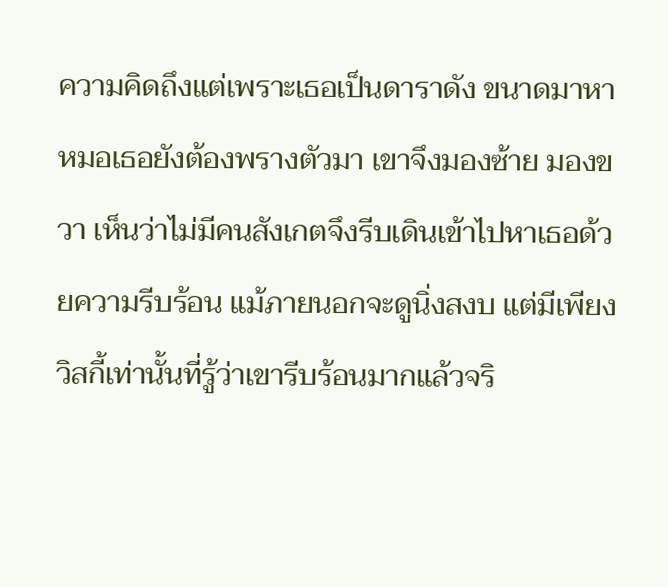ความคิดถึงแต่เพราะเธอเป็นดาราดัง ขนาดมาหาหมอเธอยังต้องพรางตัวมา เขาจึงมองซ้าย มองขวา เห็นว่าไม่มีคนสังเกตจึงรีบเดินเข้าไปหาเธอด้วยความรีบร้อน แม้ภายนอกจะดูนิ่งสงบ แต่มีเพียงวิสกี้เท่านั้นที่รู้ว่าเขารีบร้อนมากแล้วจริ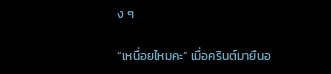ง ๆ

“เหนื่อยไหมคะ” เมื่อครินต์มายืนอ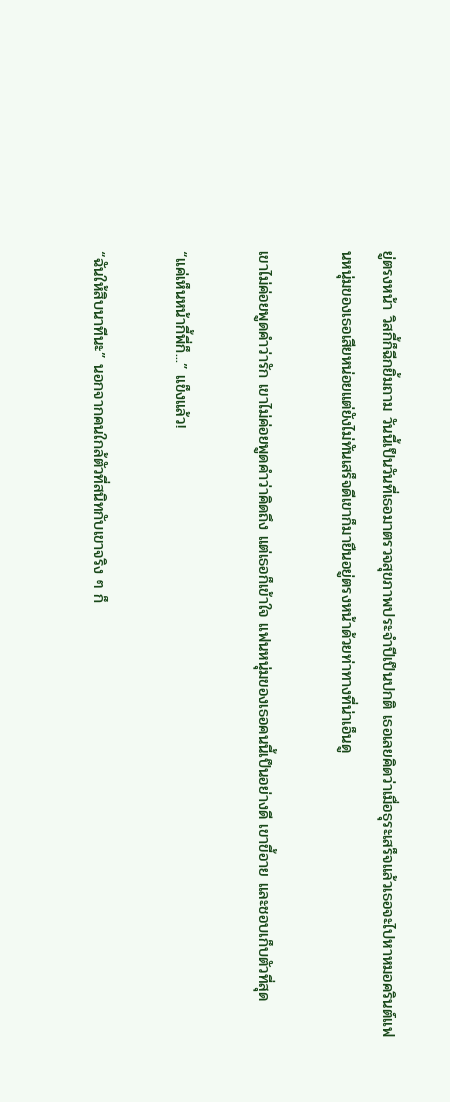ยู่ตรงหน้า วิสกี้ก็ฉีกยิ้มถาม วันนี้เป็นวันที่เธอมาตรวจสุขภาพประจำปีเป็นปกติ เธอเลยคิดว่าเมื่อธุระเสร็จแล้วเธอจะไปหาหมอครินต์แฟนหนุ่มของเธอเสียหน่อยแต่ยังไม่ทันเสร็จดีเขาก็มายืนอยู่ตรงหน้าด้วยท่าทางที่น่าเอ็นดู

เขาไม่ค่อยพูดคำว่ารัก เขาไม่ค่อยพูดคำว่าคิดถึง แต่เธอก็เข้าใจ แฟนหนุ่มของเธอคนนี้เป็นอย่างดี เขาขี้อาย และชอบเก็บตัวที่สุด

“แค่เห็นหน้ากี้พี่ก็...” แข็งแล้ว!

“ฉันให้สิบนาทีนะ” นอกจากคนใกล้ตัวที่สนิทกับเขาจริง ๆ ก็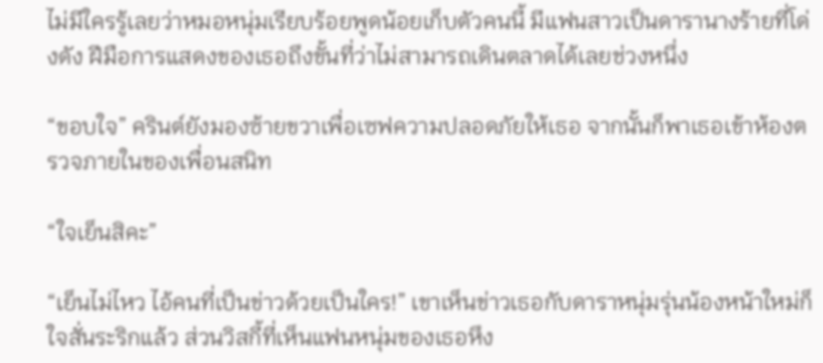ไม่มีใครรู้เลยว่าหมอหนุ่มเรียบร้อยพูดน้อยเก็บตัวคนนี้ มีแฟนสาวเป็นดารานางร้ายที่โด่งดัง ฝีมือการแสดงของเธอถึงขั้นที่ว่าไม่สามารถเดินตลาดได้เลยช่วงหนึ่ง

“ขอบใจ” ครินต์ยังมองซ้ายขวาเพื่อเซฟความปลอดภัยให้เธอ จากนั้นก็พาเธอเข้าห้องตรวจภายในของเพื่อนสนิท

“ใจเย็นสิคะ”

“เย็นไม่ไหว ไอ้คนที่เป็นข่าวด้วยเป็นใคร!” เขาเห็นข่าวเธอกับดาราหนุ่มรุ่นน้องหน้าใหม่ก็ใจสั่นระริกแล้ว ส่วนวิสกี้ที่เห็นแฟนหนุ่มของเธอหึง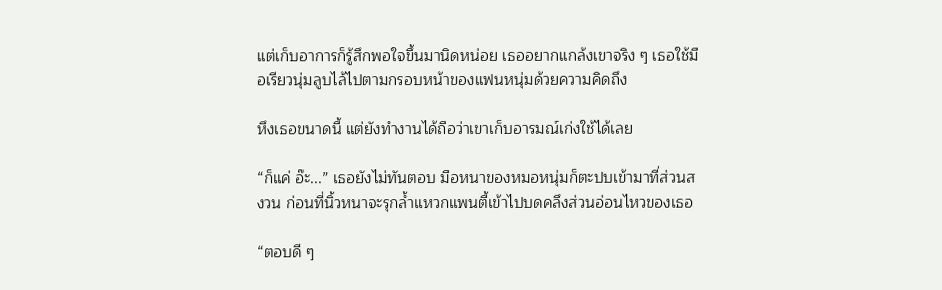แต่เก็บอาการก็รู้สึกพอใจขึ้นมานิดหน่อย เธออยากแกล้งเขาจริง ๆ เธอใช้มือเรียวนุ่มลูบไล้ไปตามกรอบหน้าของแฟนหนุ่มด้วยความคิดถึง

หึงเธอขนาดนี้ แต่ยังทำงานได้ถือว่าเขาเก็บอารมณ์เก่งใช้ได้เลย

“ก็แค่ อ๊ะ...” เธอยังไม่ทันตอบ มือหนาของหมอหนุ่มก็ตะปบเข้ามาที่ส่วนสงวน ก่อนที่นิ้วหนาจะรุกล้ำแหวกแพนตี้เข้าไปบดคลึงส่วนอ่อนไหวของเธอ

“ตอบดี ๆ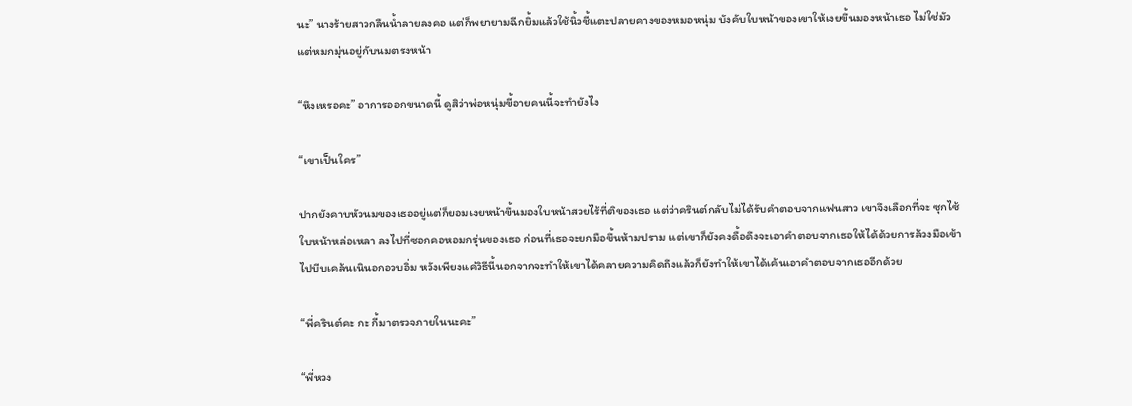นะ” นางร้ายสาวกลืนน้ำลายลงคอ แต่ก็พยายามฉีกยิ้มแล้วใช้นิ้วชี้แตะปลายคางของหมอหนุ่ม บังคับใบหน้าของเขาให้เงยขึ้นมองหน้าเธอ ไม่ใช่มัวแต่หมกมุ่นอยู่กับนมตรงหน้า

“หึงเหรอคะ” อาการออกขนาดนี้ ดูสิว่าพ่อหนุ่มขี้อายคนนี้จะทำยังไง

“เขาเป็นใคร”

ปากยังคาบหัวนมของเธออยู่แต่ก็ยอมเงยหน้าขึ้นมองใบหน้าสวยไร้ที่ติของเธอ แต่ว่าครินต์กลับไม่ได้รับคำตอบจากแฟนสาว เขาจึงเลือกที่จะ ซุกไซ้ใบหน้าหล่อเหลา ลงไปที่ซอกคอหอมกรุ่นของเธอ ก่อนที่เธอจะยกมือขึ้นห้ามปราม แต่เขาก็ยังคงดื้อดึงจะเอาคำตอบจากเธอให้ได้ด้วยการล้วงมือเข้าไปบีบเคล้นเนินอกอวบอิ่ม หวังเพียงแค่วิธีนี้นอกจากจะทำให้เขาได้คลายความคิดถึงแล้วก็ยังทำให้เขาได้เค้นเอาคำตอบจากเธออีกด้วย

“พี่ครินต์คะ กะ กี้มาตรวจภายในนะคะ”

“พี่หวง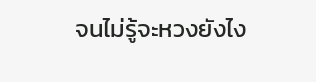จนไม่รู้จะหวงยังไง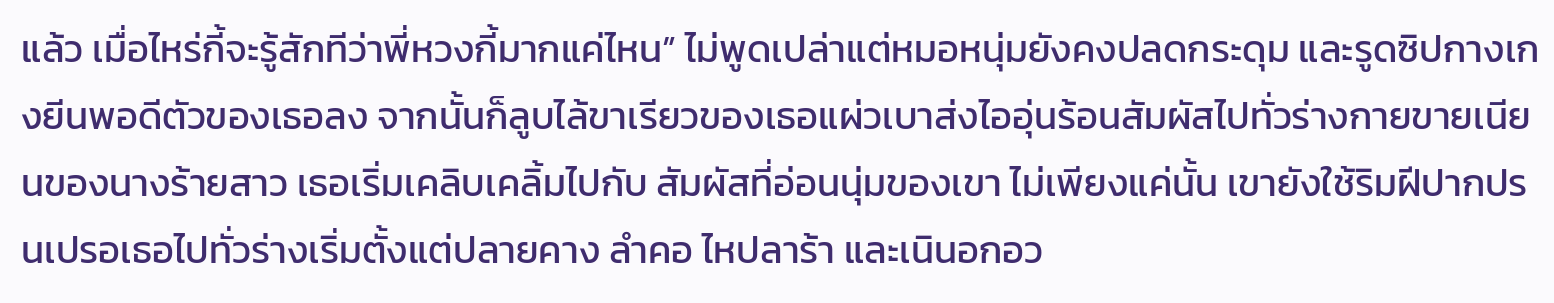แล้ว เมื่อไหร่กี้จะรู้สักทีว่าพี่หวงกี้มากแค่ไหน” ไม่พูดเปล่าแต่หมอหนุ่มยังคงปลดกระดุม และรูดซิปกางเกงยีนพอดีตัวของเธอลง จากนั้นก็ลูบไล้ขาเรียวของเธอแผ่วเบาส่งไออุ่นร้อนสัมผัสไปทั่วร่างกายขายเนียนของนางร้ายสาว เธอเริ่มเคลิบเคลิ้มไปกับ สัมผัสที่อ่อนนุ่มของเขา ไม่เพียงแค่นั้น เขายังใช้ริมฝีปากปรนเปรอเธอไปทั่วร่างเริ่มตั้งแต่ปลายคาง ลำคอ ไหปลาร้า และเนินอกอว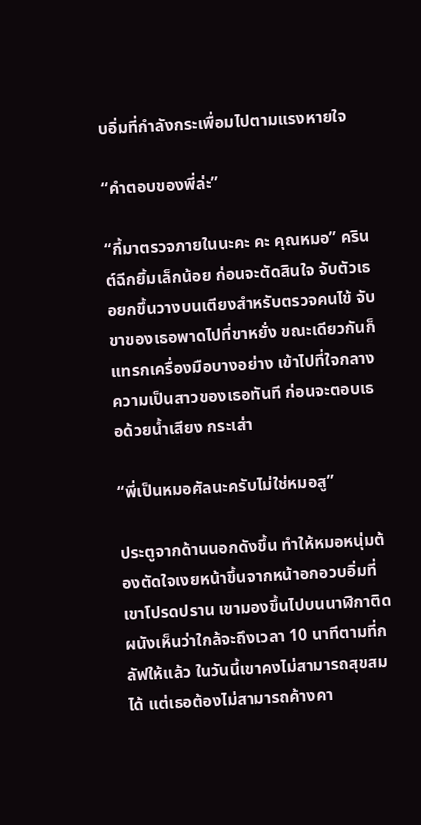บอิ่มที่กำลังกระเพื่อมไปตามแรงหายใจ

“คำตอบของพี่ล่ะ”

“กี้มาตรวจภายในนะคะ คะ คุณหมอ” ครินต์ฉีกยิ้มเล็กน้อย ก่อนจะตัดสินใจ จับตัวเธอยกขึ้นวางบนเตียงสำหรับตรวจคนไข้ จับขาของเธอพาดไปที่ขาหยั่ง ขณะเดียวกันก็แทรกเครื่องมือบางอย่าง เข้าไปที่ใจกลางความเป็นสาวของเธอทันที ก่อนจะตอบเธอด้วยน้ำเสียง กระเส่า

“พี่เป็นหมอศัลนะครับไม่ใช่หมอสู”

ประตูจากด้านนอกดังขึ้น ทำให้หมอหนุ่มต้องตัดใจเงยหน้าขึ้นจากหน้าอกอวบอิ่มที่เขาโปรดปราน เขามองขึ้นไปบนนาฬิกาติดผนังเห็นว่าใกล้จะถึงเวลา 10 นาทีตามที่กลัฟให้แล้ว ในวันนี้เขาคงไม่สามารถสุขสมได้ แต่เธอต้องไม่สามารถค้างคา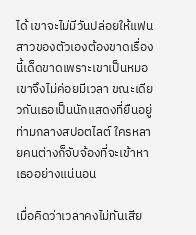ได้ เขาจะไม่มีวันปล่อยให้แฟนสาวของตัวเองต้องขาดเรื่องนี้เด็ดขาดเพราะเขาเป็นหมอ เขาจึงไม่ค่อยมีเวลา ขณะเดียวกันเธอเป็นนักแสดงที่ยืนอยู่ท่ามกลางสปอตไลต์ ใครหลายคนต่างก็จับจ้องที่จะเข้าหาเธออย่างแน่นอน

เมื่อคิดว่าเวลาคงไม่ทันเสีย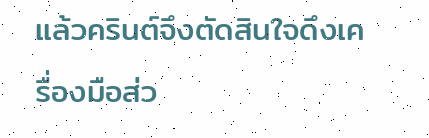แล้วครินต์จึงตัดสินใจดึงเครื่องมือส่ว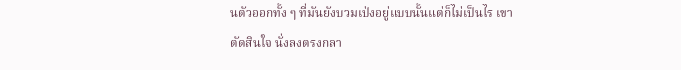นตัวออกทั้ง ๆ ที่มันยังบวมเป่งอยู่แบบนั้นแต่ก็ไม่เป็นไร เขาตัดสินใจ นั่งลงตรงกลา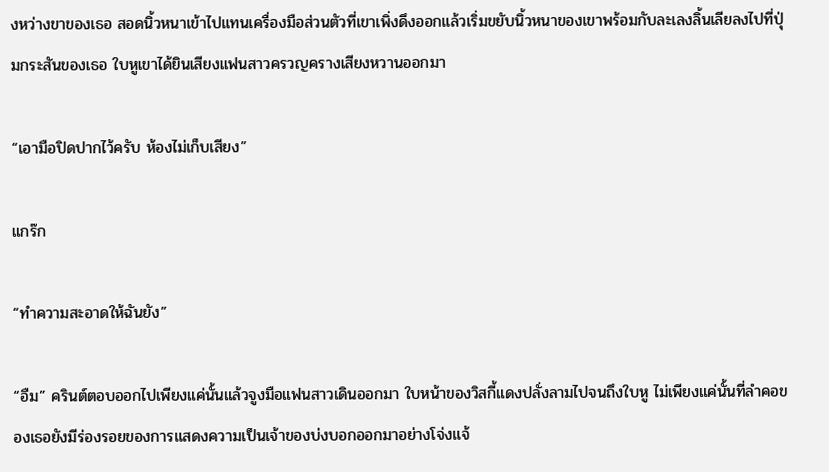งหว่างขาของเธอ สอดนิ้วหนาเข้าไปแทนเครื่องมือส่วนตัวที่เขาเพิ่งดึงออกแล้วเริ่มขยับนิ้วหนาของเขาพร้อมกับละเลงลิ้นเลียลงไปที่ปุ่มกระสันของเธอ ใบหูเขาได้ยินเสียงแฟนสาวครวญครางเสียงหวานออกมา

“เอามือปิดปากไว้ครับ ห้องไม่เก็บเสียง”

แกร๊ก

“ทำความสะอาดให้ฉันยัง”

“อืม” ครินต์ตอบออกไปเพียงแค่นั้นแล้วจูงมือแฟนสาวเดินออกมา ใบหน้าของวิสกี้แดงปลั่งลามไปจนถึงใบหู ไม่เพียงแค่นั้นที่ลำคอของเธอยังมีร่องรอยของการแสดงความเป็นเจ้าของบ่งบอกออกมาอย่างโจ่งแจ้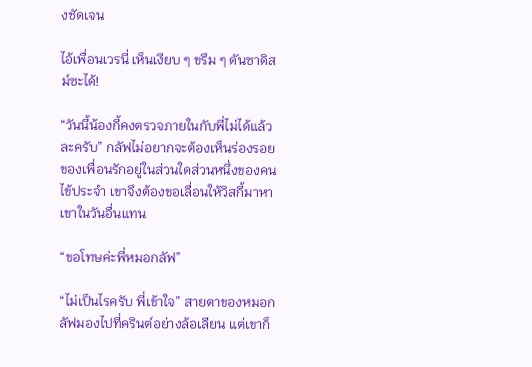งชัดเจน

ไอ้เพื่อนเวรนี่ เห็นเงียบ ๆ ขรึม ๆ ดันซาดิสม์ซะได้!

“วันนี้น้องกี้คงตรวจภายในกับพี่ไม่ได้แล้วละครับ” กลัฟไม่อยากจะต้องเห็นร่องรอยของเพื่อนรักอยู่ในส่วนใดส่วนหนึ่งของคนไข้ประจำ เขาจึงต้องขอเลื่อนให้วิสกี้มาหาเขาในวันอื่นแทน

“ขอโทษค่ะพี่หมอกลัฟ”

“ไม่เป็นไรครับ พี่เข้าใจ” สายตาของหมอกลัฟมองไปที่ครินต์อย่างล้อเลียน แต่เขาก็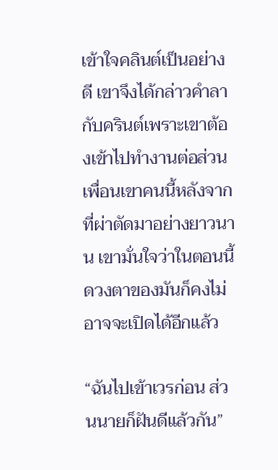เข้าใจคลินต์เป็นอย่างดี เขาจึงได้กล่าวคำลากับครินต์เพราะเขาต้องเข้าไปทำงานต่อส่วนเพื่อนเขาคนนี้หลังจากที่ผ่าตัดมาอย่างยาวนาน เขามั่นใจว่าในตอนนี้ดวงตาของมันก็คงไม่อาจจะเปิดได้อีกแล้ว

“ฉันไปเข้าเวรก่อน ส่วนนายก็ฝันดีแล้วกัน”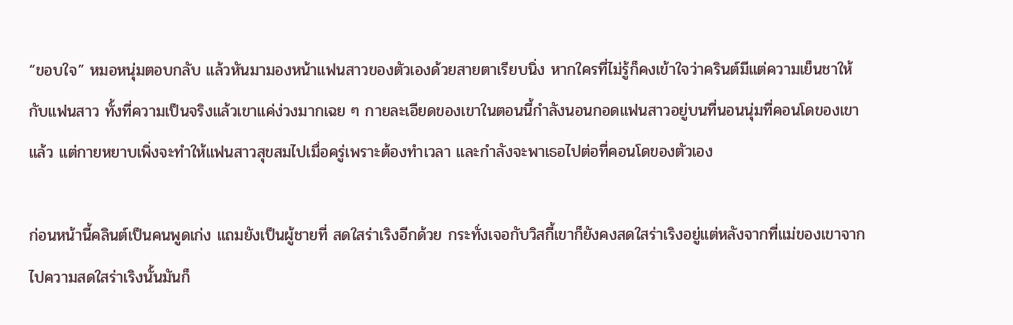“ขอบใจ” หมอหนุ่มตอบกลับ แล้วหันมามองหน้าแฟนสาวของตัวเองด้วยสายตาเรียบนิ่ง หากใครที่ไม่รู้ก็คงเข้าใจว่าครินต์มีแต่ความเย็นชาให้กับแฟนสาว ทั้งที่ความเป็นจริงแล้วเขาแค่ง่วงมากเฉย ๆ กายละเอียดของเขาในตอนนี้กำลังนอนกอดแฟนสาวอยู่บนที่นอนนุ่มที่คอนโดของเขาแล้ว แต่กายหยาบเพิ่งจะทำให้แฟนสาวสุขสมไปเมื่อครู่เพราะต้องทำเวลา และกำลังจะพาเธอไปต่อที่คอนโดของตัวเอง

ก่อนหน้านี้คลินต์เป็นคนพูดเก่ง แถมยังเป็นผู้ชายที่ สดใสร่าเริงอีกด้วย กระทั่งเจอกับวิสกี้เขาก็ยังคงสดใสร่าเริงอยู่แต่หลังจากที่แม่ของเขาจากไปความสดใสร่าเริงนั้นมันก็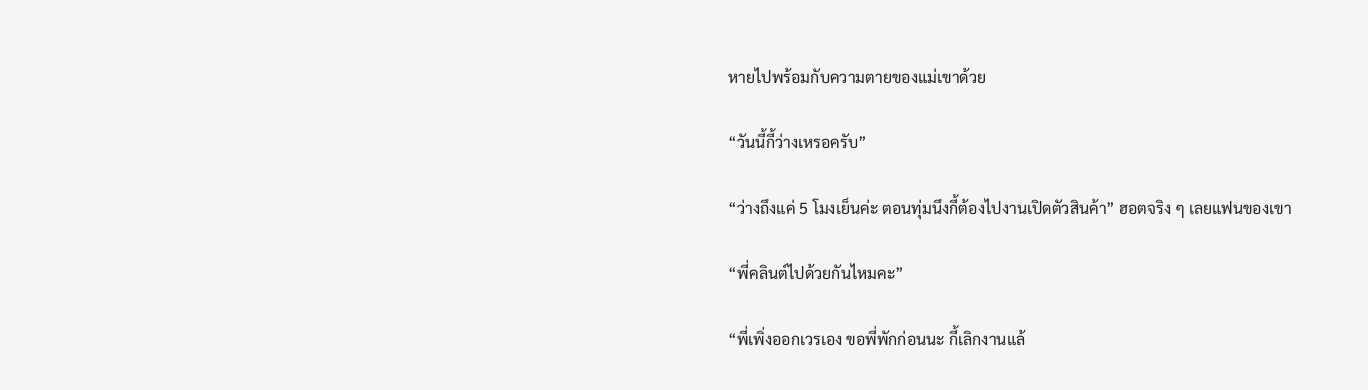หายไปพร้อมกับความตายของแม่เขาด้วย

“วันนี้กี้ว่างเหรอครับ”

“ว่างถึงแค่ 5 โมงเย็นค่ะ ตอนทุ่มนึงกี้ต้องไปงานเปิดตัวสินค้า” ฮอตจริง ๆ เลยแฟนของเขา

“พี่คลินต์ไปด้วยกันไหมคะ”

“พี่เพิ่งออกเวรเอง ขอพี่พักก่อนนะ กี้เลิกงานแล้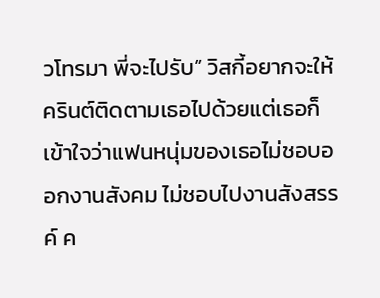วโทรมา พี่จะไปรับ” วิสกี้อยากจะให้ครินต์ติดตามเธอไปด้วยแต่เธอก็เข้าใจว่าแฟนหนุ่มของเธอไม่ชอบออกงานสังคม ไม่ชอบไปงานสังสรรค์ ค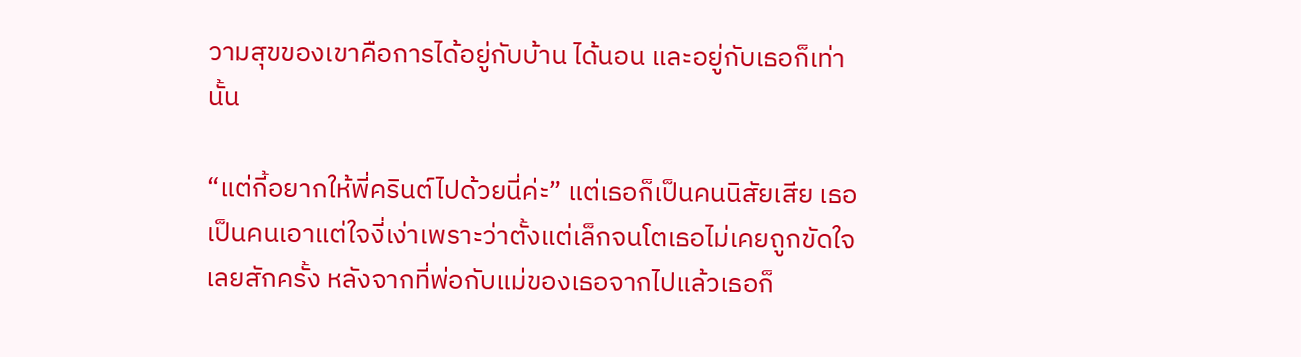วามสุขของเขาคือการได้อยู่กับบ้าน ได้นอน และอยู่กับเธอก็เท่านั้น

“แต่กี้อยากให้พี่ครินต์ไปด้วยนี่ค่ะ” แต่เธอก็เป็นคนนิสัยเสีย เธอเป็นคนเอาแต่ใจงี่เง่าเพราะว่าตั้งแต่เล็กจนโตเธอไม่เคยถูกขัดใจเลยสักครั้ง หลังจากที่พ่อกับแม่ของเธอจากไปแล้วเธอก็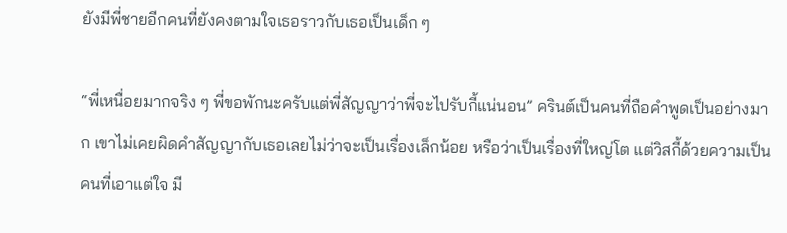ยังมีพี่ชายอีกคนที่ยังคงตามใจเธอราวกับเธอเป็นเด็ก ๆ

“พี่เหนื่อยมากจริง ๆ พี่ขอพักนะครับแต่พี่สัญญาว่าพี่จะไปรับกี้แน่นอน” ครินต์เป็นคนที่ถือคำพูดเป็นอย่างมาก เขาไม่เคยผิดคำสัญญากับเธอเลยไม่ว่าจะเป็นเรื่องเล็กน้อย หรือว่าเป็นเรื่องที่ใหญ่โต แต่วิสกี้ด้วยความเป็นคนที่เอาแต่ใจ มี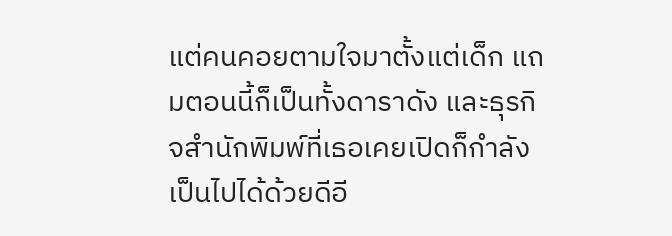แต่คนคอยตามใจมาตั้งแต่เด็ก แถมตอนนี้ก็เป็นทั้งดาราดัง และธุรกิจสำนักพิมพ์ที่เธอเคยเปิดก็กำลังเป็นไปได้ด้วยดีอี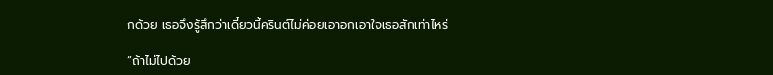กด้วย เธอจึงรู้สึกว่าเดี๋ยวนี้ครินต์ไม่ค่อยเอาอกเอาใจเธอสักเท่าไหร่

“ถ้าไม่ไปด้วย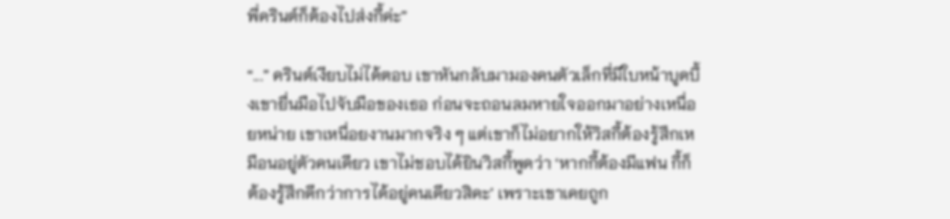พี่ครินต์ก็ต้องไปส่งกี้ค่ะ”

“...” ครินต์เงียบไม่ได้ตอบ เขาหันกลับมามองคนตัวเล็กที่มีใบหน้าบูดบึ้งเขายื่นมือไปจับมือของเธอ ก่อนจะถอนลมหายใจออกมาอย่างเหนื่อยหน่าย เขาเหนื่อยงานมากจริง ๆ แต่เขาก็ไม่อยากให้วิสกี้ต้องรู้สึกเหมือนอยู่ตัวคนเดียว เขาไม่ชอบได้ยินวิสกี้พูดว่า ‘หากกี้ต้องมีแฟน กี้ก็ต้องรู้สึกดีกว่าการได้อยู่คนเดียวสิคะ’ เพราะเขาเคยถูก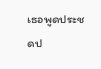เธอพูดประชดป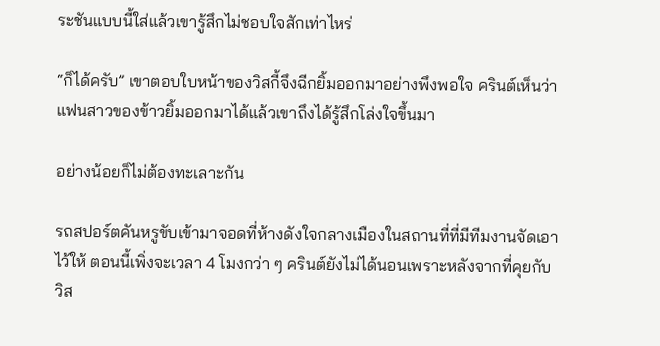ระชันแบบนี้ใส่แล้วเขารู้สึกไม่ชอบใจสักเท่าไหร่

“ก็ได้ครับ” เขาตอบใบหน้าของวิสกี้จึงฉีกยิ้มออกมาอย่างพึงพอใจ ครินต์เห็นว่าแฟนสาวของข้าวยิ้มออกมาได้แล้วเขาถึงได้รู้สึกโล่งใจขึ้นมา

อย่างน้อยก็ไม่ต้องทะเลาะกัน

รถสปอร์ตคันหรูขับเข้ามาจอดที่ห้างดังใจกลางเมืองในสถานที่ที่มีทีมงานจัดเอาไว้ให้ ตอนนี้เพิ่งจะเวลา 4 โมงกว่า ๆ ครินต์ยังไม่ได้นอนเพราะหลังจากที่คุยกับวิส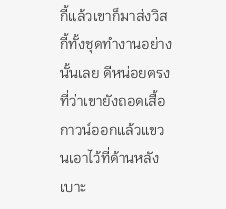กี้แล้วเขาก็มาส่งวิสกี้ทั้งชุดทำงานอย่างนั้นเลย ดีหน่อยตรงที่ว่าเขายังถอดเสื้อกาวน์ออกแล้วแขวนเอาไว้ที่ด้านหลังเบาะ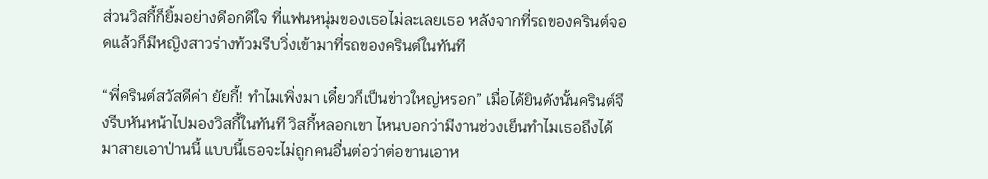ส่วนวิสกี้ก็ยิ้มอย่างดีอกดีใจ ที่แฟนหนุ่มของเธอไม่ละเลยเธอ หลังจากที่รถของครินต์จอดแล้วก็มีหญิงสาวร่างท้วมรีบวิ่งเข้ามาที่รถของครินต์ในทันที

“พี่ครินต์สวัสดีค่า ยัยกี้! ทำไมเพิ่งมา เดี๋ยวก็เป็นข่าวใหญ่หรอก” เมื่อได้ยินดังนั้นครินต์จึงรีบหันหน้าไปมองวิสกี้ในทันที วิสกี้หลอกเขา ไหนบอกว่ามีงานช่วงเย็นทำไมเธอถึงได้มาสายเอาป่านนี้ แบบนี้เธอจะไม่ถูกคนอื่นต่อว่าต่อขานเอาห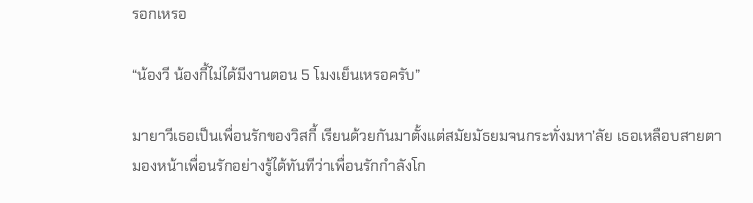รอกเหรอ

“น้องวี น้องกี้ไม่ได้มีงานตอน 5 โมงเย็นเหรอครับ”

มายาวีเธอเป็นเพื่อนรักของวิสกี้ เรียนด้วยกันมาตั้งแต่สมัยมัธยมจนกระทั่งมหา’ลัย เธอเหลือบสายตามองหน้าเพื่อนรักอย่างรู้ได้ทันทีว่าเพื่อนรักกำลังโก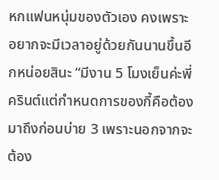หกแฟนหนุ่มของตัวเอง คงเพราะอยากจะมีเวลาอยู่ด้วยกันนานขึ้นอีกหน่อยสินะ “มีงาน 5 โมงเย็นค่ะพี่ครินต์แต่กำหนดการของกี้คือต้องมาถึงก่อนบ่าย 3 เพราะนอกจากจะต้อง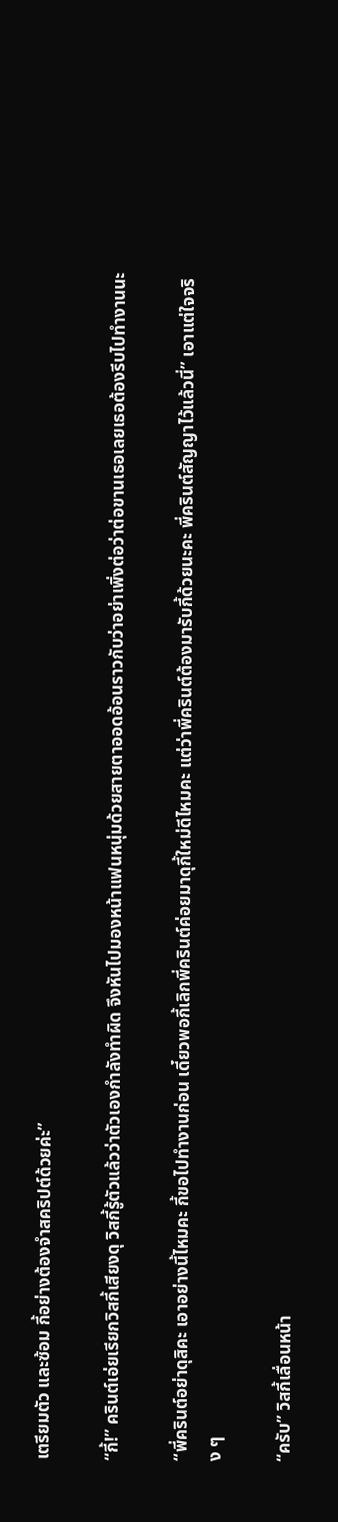เตรียมตัว และซ้อม กี้อย่างต้องจำสคริปต์ด้วยค่ะ”

“กี้!” ครินต์เอ่ยเรียกวิสกี้เสียงดุ วิสกี้รู้ตัวแล้วว่าตัวเองกำลังทำผิด จึงหันไปมองหน้าแฟนหนุ่มด้วยสายตาออดอ้อนราวกับว่าอย่าเพิ่งต่อว่าต่อขานเธอเลยเธอต้องรีบไปทำงานนะ

“พี่ครินต์อย่าดุสิคะ เอาอย่างนี้ไหมคะ กี้ขอไปทำงานก่อน เดี๋ยวพอกี้เลิกพี่ครินต์ค่อยมาดุกี้ใหม่ดีไหมคะ แต่ว่าพี่ครินต์ต้องมารับกี้ด้วยนะคะ พี่ครินต์สัญญาไว้แล้วนี่” เอาแต่ใจจริง ๆ

“ครับ” วิสกี้เลื่อนหน้า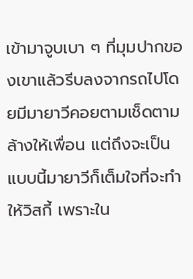เข้ามาจูบเบา ๆ ที่มุมปากของเขาแล้วรีบลงจากรถไปโดยมีมายาวีคอยตามเช็ดตามล้างให้เพื่อน แต่ถึงจะเป็นแบบนี้มายาวีก็เต็มใจที่จะทำให้วิสกี้ เพราะใน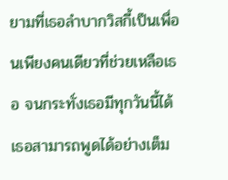ยามที่เธอลำบากวิสกี้เป็นเพื่อนเพียงคนเดียวที่ช่วยเหลือเธอ จนกระทั่งเธอมีทุกวันนี้ได้ เธอสามารถพูดได้อย่างเต็ม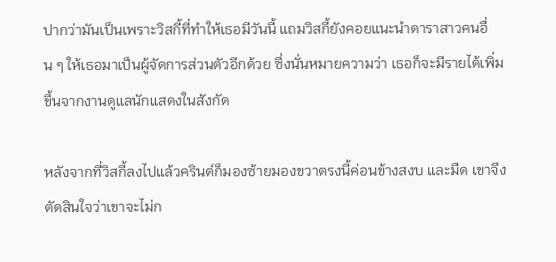ปากว่ามันเป็นเพราะวิสกี้ที่ทำให้เธอมีวันนี้ แถมวิสกี้ยังคอยแนะนำดาราสาวคนอื่น ๆ ให้เธอมาเป็นผู้จัดการส่วนตัวอีกด้วย ซึ่งนั่นหมายความว่า เธอก็จะมีรายได้เพิ่มขึ้นจากงานดูแลนักแสดงในสังกัด

หลังจากที่วิสกี้ลงไปแล้วครินต์ก็มองซ้ายมองขวาตรงนี้ค่อนข้างสงบ และมืด เขาจึงตัดสินใจว่าเขาจะไม่ก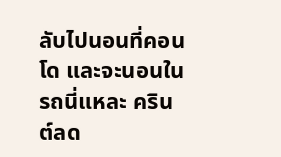ลับไปนอนที่คอนโด และจะนอนในรถนี่แหละ ครินต์ลด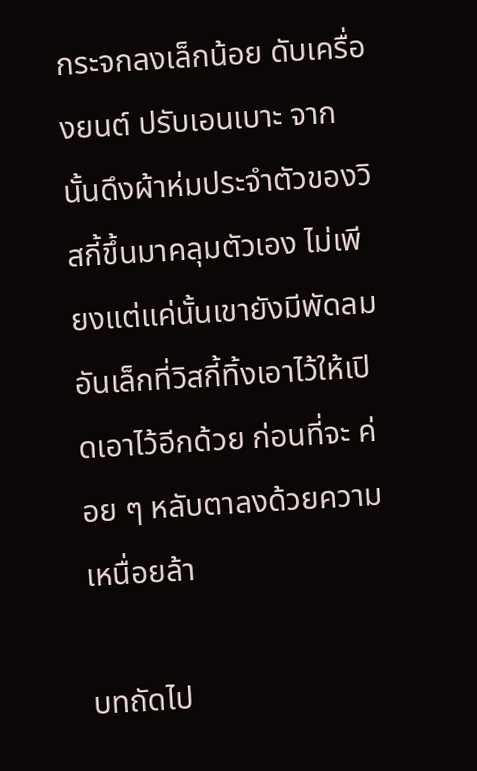กระจกลงเล็กน้อย ดับเครื่องยนต์ ปรับเอนเบาะ จากนั้นดึงผ้าห่มประจำตัวของวิสกี้ขึ้นมาคลุมตัวเอง ไม่เพียงแต่แค่นั้นเขายังมีพัดลมอันเล็กที่วิสกี้ทิ้งเอาไว้ให้เปิดเอาไว้อีกด้วย ก่อนที่จะ ค่อย ๆ หลับตาลงด้วยความเหนื่อยล้า

บทถัดไป